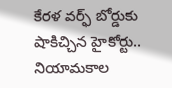కేరళ వర్ఫ్ బోర్డుకు షాకిచ్చిన హైకోర్టు.. నియామకాల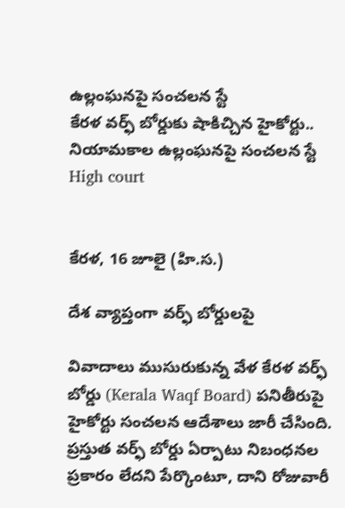ఉల్లంఘనపై సంచలన స్టే
కేరళ వర్ఫ్ బోర్డుకు షాకిచ్చిన హైకోర్టు.. నియామకాల ఉల్లంఘనపై సంచలన స్టే
High court


కేరళ, 16 జూలై (హి.స.)

దేశ వ్యాప్తంగా వర్ఫ్ బోర్డులపై

వివాదాలు ముసురుకున్న వేళ కేరళ వర్ఫ్ బోర్డు (Kerala Waqf Board) పనితీరుపై హైకోర్టు సంచలన ఆదేశాలు జారీ చేసింది. ప్రస్తుత వర్ఫ్ బోర్డు ఏర్పాటు నిబంధనల ప్రకారం లేదని పేర్కొంటూ, దాని రోజువారీ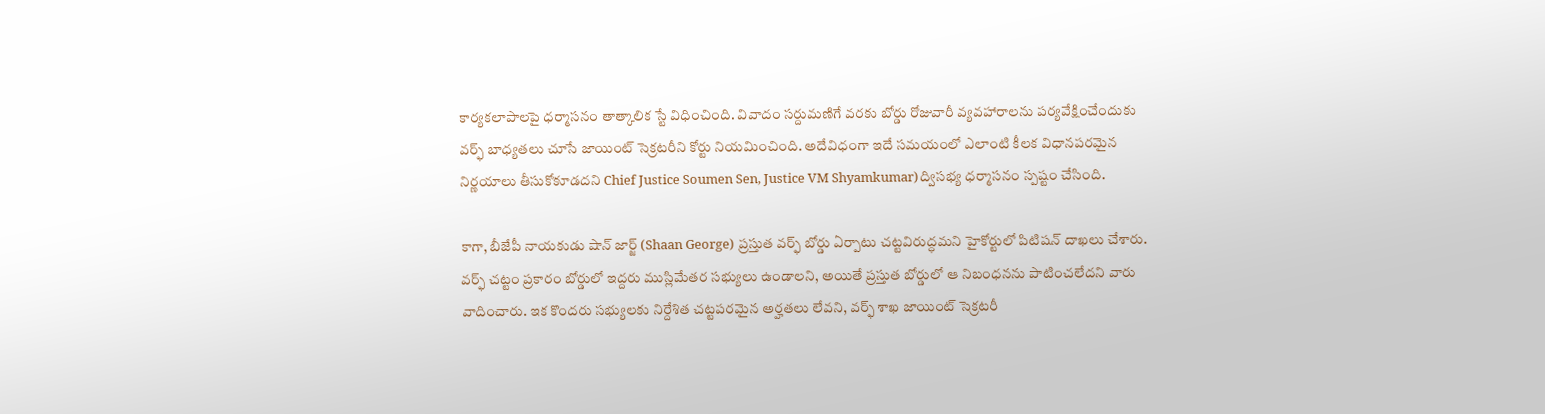కార్యకలాపాలపై ధర్మాసనం తాత్కాలిక స్టే విధించింది. వివాదం సర్దుమణిగే వరకు బోర్డు రోజువారీ వ్యవహారాలను పర్యవేక్షించేందుకు వర్ఫ్ బాధ్యతలు చూసే జాయింట్ సెక్రటరీని కోర్టు నియమించింది. అదేవిధంగా ఇదే సమయంలో ఎలాంటి కీలక విధానపరమైన నిర్ణయాలు తీసుకోకూడదని Chief Justice Soumen Sen, Justice VM Shyamkumar)ద్విసభ్య ధర్మాసనం స్పష్టం చేసింది.

కాగా, బీజేపీ నాయకుడు షాన్ జార్జ్ (Shaan George) ప్రస్తుత వర్ఫ్ బోర్డు ఏర్పాటు చట్టవిరుద్ధమని హైకోర్టులో పిటిషన్ దాఖలు చేశారు. వర్ఫ్ చట్టం ప్రకారం బోర్డులో ఇద్దరు ముస్లిమేతర సభ్యులు ఉండాలని, అయితే ప్రస్తుత బోర్డులో ఆ నిబంధనను పాటించలేదని వారు వాదించారు. ఇక కొందరు సభ్యులకు నిర్దేశిత చట్టపరమైన అర్హతలు లేవని, వర్ఫ్ శాఖ జాయింట్ సెక్రటరీ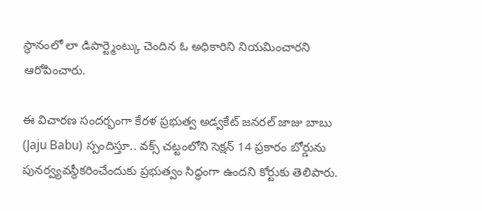స్థానంలో లా డిపార్ట్మెంట్కు చెందిన ఓ అధికారిని నియమించారని ఆరోపించారు.

ఈ విచారణ సందర్భంగా కేరళ ప్రభుత్వ అడ్వకేట్ జనరల్ జాజు బాబు (Jaju Babu) స్పందిస్తూ.. వక్స్ చట్టంలోని సెక్షన్ 14 ప్రకారం బోర్డును పునర్వ్యవస్థీకరించేందుకు ప్రభుత్వం సిద్ధంగా ఉందని కోర్టుకు తెలిపారు.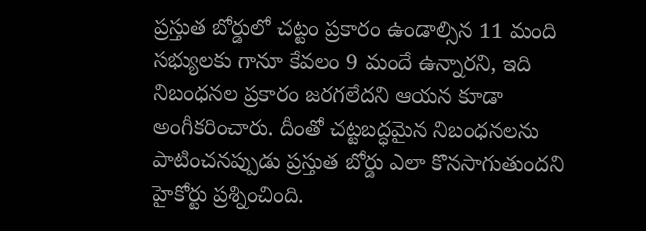ప్రస్తుత బోర్డులో చట్టం ప్రకారం ఉండాల్సిన 11 మంది సభ్యులకు గానూ కేవలం 9 మందే ఉన్నారని, ఇది నిబంధనల ప్రకారం జరగలేదని ఆయన కూడా అంగీకరించారు. దీంతో చట్టబద్ధమైన నిబంధనలను పాటించనప్పుడు ప్రస్తుత బోర్డు ఎలా కొనసాగుతుందని హైకోర్టు ప్రశ్నించింది.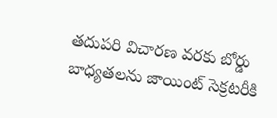తదుపరి విచారణ వరకు బోర్డు బాధ్యతలను జాయింట్ సెక్రటరీకి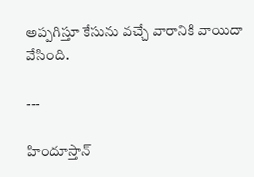అప్పగిస్తూ కేసును వచ్చే వారానికి వాయిదా వేసింది.

---

హిందూస్తాన్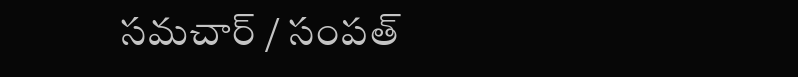సమచార్ / సంపత్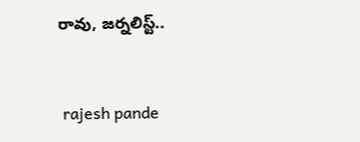రావు, జర్నలిస్ట్..


 rajesh pande